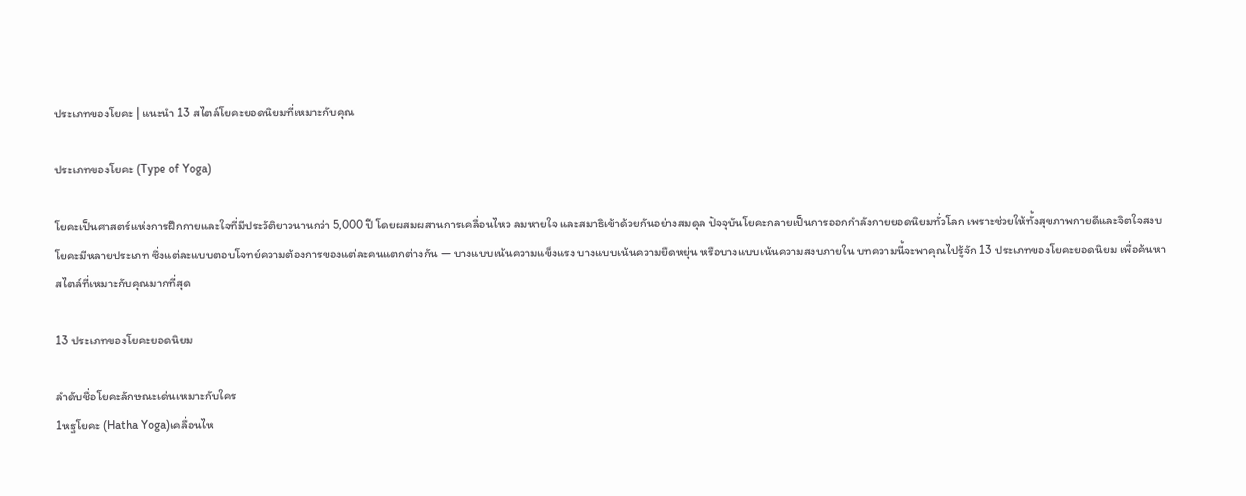ประเภทของโยคะ | แนะนำ 13 สไตล์โยคะยอดนิยมที่เหมาะกับคุณ

ประเภทของโยคะ (Type of Yoga)

โยคะเป็นศาสตร์แห่งการฝึกกายและใจที่มีประวัติยาวนานกว่า 5,000 ปี โดยผสมผสานการเคลื่อนไหว ลมหายใจ และสมาธิเข้าด้วยกันอย่างสมดุล ปัจจุบันโยคะกลายเป็นการออกกำลังกายยอดนิยมทั่วโลก เพราะช่วยให้ทั้งสุขภาพกายดีและจิตใจสงบโยคะมีหลายประเภท ซึ่งแต่ละแบบตอบโจทย์ความต้องการของแต่ละคนแตกต่างกัน — บางแบบเน้นความแข็งแรง บางแบบเน้นความยืดหยุ่น หรือบางแบบเน้นความสงบภายใน บทความนี้จะพาคุณไปรู้จัก 13 ประเภทของโยคะยอดนิยม เพื่อค้นหาสไตล์ที่เหมาะกับคุณมากที่สุด

13 ประเภทของโยคะยอดนิยม

ลำดับชื่อโยคะลักษณะเด่นเหมาะกับใคร
1หฐโยคะ (Hatha Yoga)เคลื่อนไห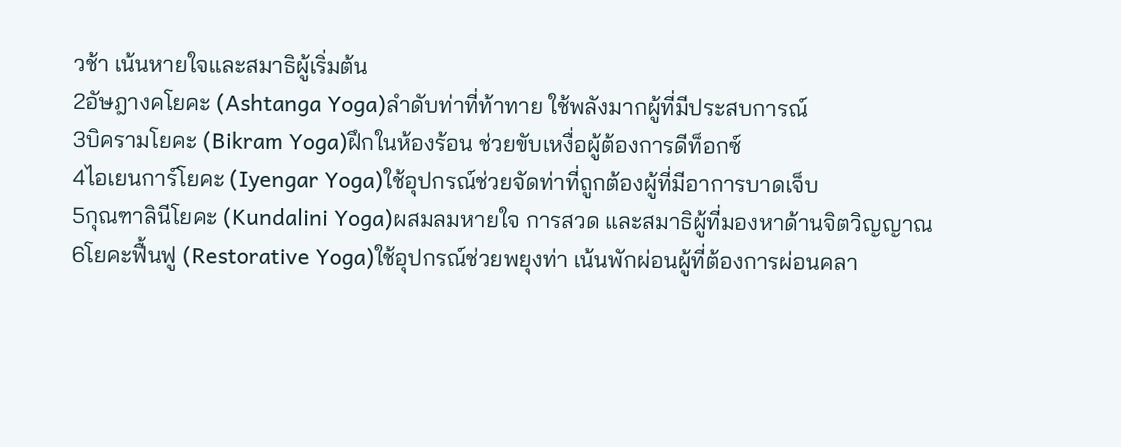วช้า เน้นหายใจและสมาธิผู้เริ่มต้น
2อัษฎางคโยคะ (Ashtanga Yoga)ลำดับท่าที่ท้าทาย ใช้พลังมากผู้ที่มีประสบการณ์
3บิครามโยคะ (Bikram Yoga)ฝึกในห้องร้อน ช่วยขับเหงื่อผู้ต้องการดีท็อกซ์
4ไอเยนการ์โยคะ (Iyengar Yoga)ใช้อุปกรณ์ช่วยจัดท่าที่ถูกต้องผู้ที่มีอาการบาดเจ็บ
5กุณฑาลินีโยคะ (Kundalini Yoga)ผสมลมหายใจ การสวด และสมาธิผู้ที่มองหาด้านจิตวิญญาณ
6โยคะฟื้นฟู (Restorative Yoga)ใช้อุปกรณ์ช่วยพยุงท่า เน้นพักผ่อนผู้ที่ต้องการผ่อนคลา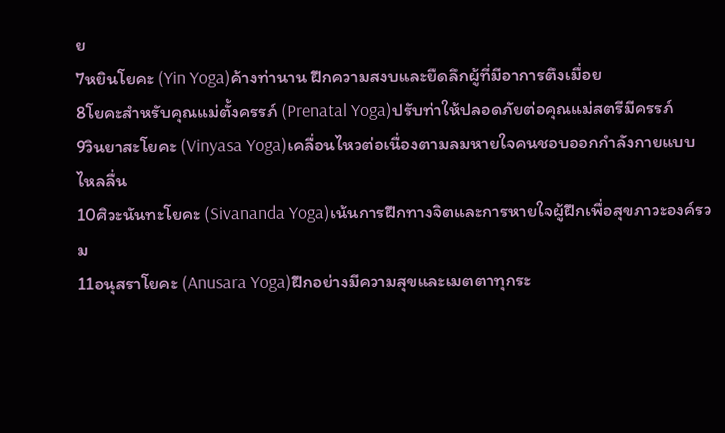ย
7หยินโยคะ (Yin Yoga)ค้างท่านาน ฝึกความสงบและยืดลึกผู้ที่มีอาการตึงเมื่อย
8โยคะสำหรับคุณแม่ตั้งครรภ์ (Prenatal Yoga)ปรับท่าให้ปลอดภัยต่อคุณแม่สตรีมีครรภ์
9วินยาสะโยคะ (Vinyasa Yoga)เคลื่อนไหวต่อเนื่องตามลมหายใจคนชอบออกกำลังกายแบบไหลลื่น
10ศิวะนันทะโยคะ (Sivananda Yoga)เน้นการฝึกทางจิตและการหายใจผู้ฝึกเพื่อสุขภาวะองค์รวม
11อนุสราโยคะ (Anusara Yoga)ฝึกอย่างมีความสุขและเมตตาทุกระ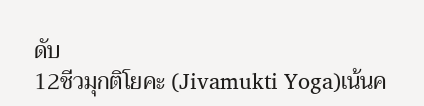ดับ
12ชีวมุกติโยคะ (Jivamukti Yoga)เน้นค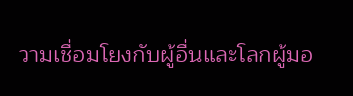วามเชื่อมโยงกับผู้อื่นและโลกผู้มอ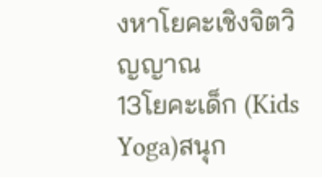งหาโยคะเชิงจิตวิญญาณ
13โยคะเด็ก (Kids Yoga)สนุก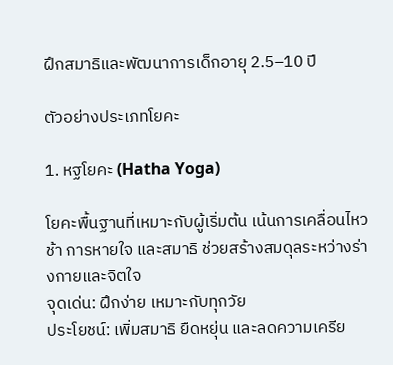ฝึกสมาธิและพัฒนาการเด็กอายุ 2.5–10 ปี

ตัวอย่างประเภทโยคะ

1. หฐโยคะ (Hatha Yoga)

โยคะพื้นฐานที่เหมาะกับผู้เริ่มต้น เน้นการเคลื่อนไหวช้า การหายใจ และสมาธิ ช่วยสร้างสมดุลระหว่างร่างกายและจิตใจ
จุดเด่น: ฝึกง่าย เหมาะกับทุกวัย
ประโยชน์: เพิ่มสมาธิ ยืดหยุ่น และลดความเครีย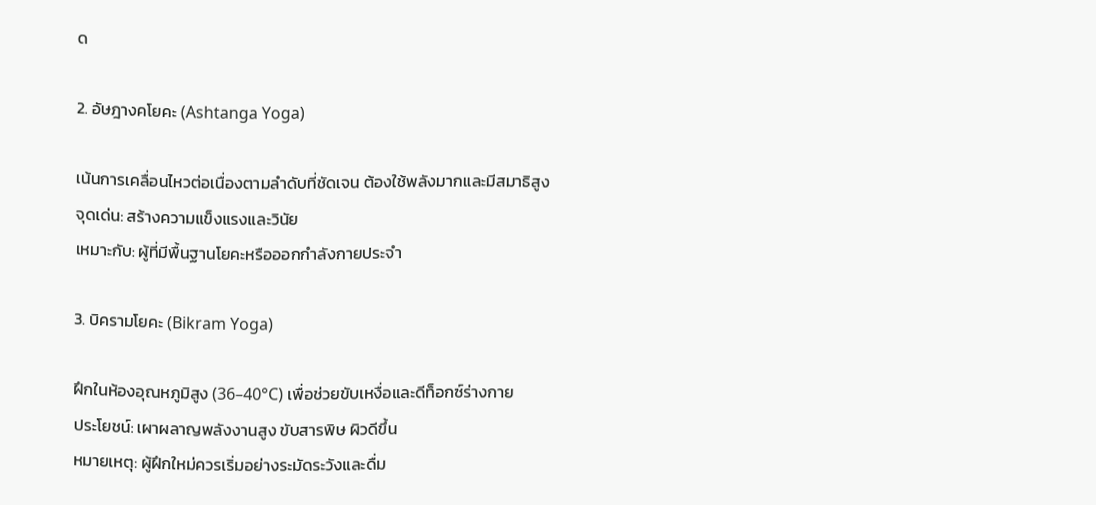ด

2. อัษฎางคโยคะ (Ashtanga Yoga)

เน้นการเคลื่อนไหวต่อเนื่องตามลำดับที่ชัดเจน ต้องใช้พลังมากและมีสมาธิสูง
จุดเด่น: สร้างความแข็งแรงและวินัย
เหมาะกับ: ผู้ที่มีพื้นฐานโยคะหรือออกกำลังกายประจำ

3. บิครามโยคะ (Bikram Yoga)

ฝึกในห้องอุณหภูมิสูง (36–40°C) เพื่อช่วยขับเหงื่อและดีท็อกซ์ร่างกาย
ประโยชน์: เผาผลาญพลังงานสูง ขับสารพิษ ผิวดีขึ้น
หมายเหตุ: ผู้ฝึกใหม่ควรเริ่มอย่างระมัดระวังและดื่ม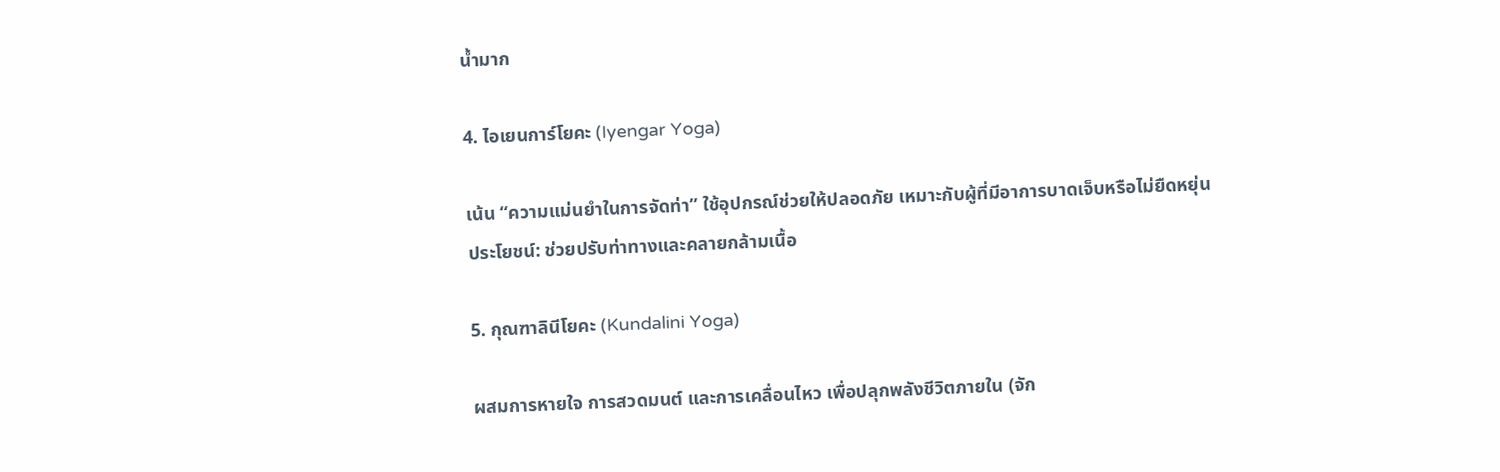น้ำมาก

4. ไอเยนการ์โยคะ (Iyengar Yoga)

เน้น “ความแม่นยำในการจัดท่า” ใช้อุปกรณ์ช่วยให้ปลอดภัย เหมาะกับผู้ที่มีอาการบาดเจ็บหรือไม่ยืดหยุ่น
ประโยชน์: ช่วยปรับท่าทางและคลายกล้ามเนื้อ

5. กุณฑาลินีโยคะ (Kundalini Yoga)

ผสมการหายใจ การสวดมนต์ และการเคลื่อนไหว เพื่อปลุกพลังชีวิตภายใน (จัก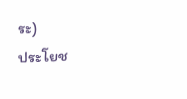ระ)
ประโยช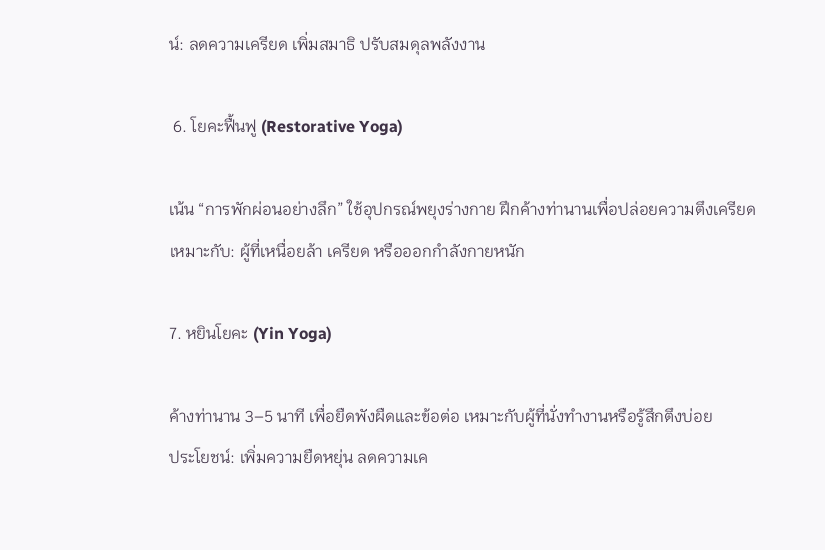น์: ลดความเครียด เพิ่มสมาธิ ปรับสมดุลพลังงาน

 6. โยคะฟื้นฟู (Restorative Yoga)

เน้น “การพักผ่อนอย่างลึก” ใช้อุปกรณ์พยุงร่างกาย ฝึกค้างท่านานเพื่อปล่อยความตึงเครียด
เหมาะกับ: ผู้ที่เหนื่อยล้า เครียด หรือออกกำลังกายหนัก

7. หยินโยคะ (Yin Yoga)

ค้างท่านาน 3–5 นาที เพื่อยืดพังผืดและข้อต่อ เหมาะกับผู้ที่นั่งทำงานหรือรู้สึกตึงบ่อย
ประโยชน์: เพิ่มความยืดหยุ่น ลดความเค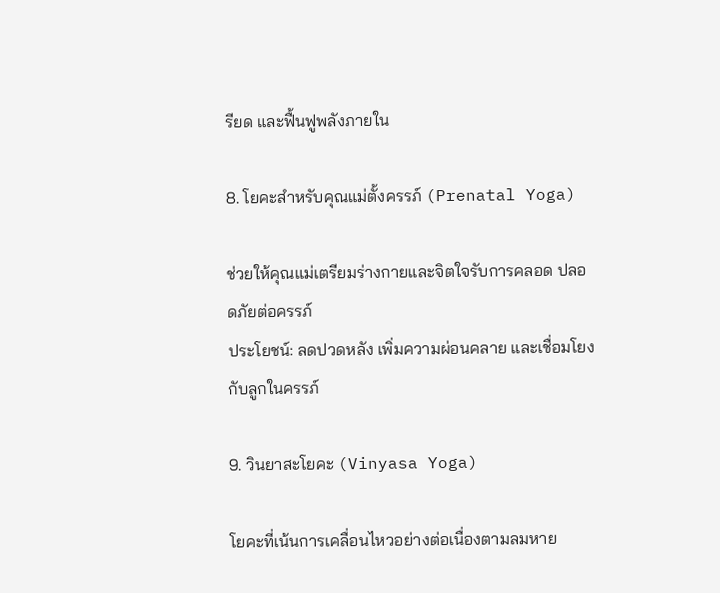รียด และฟื้นฟูพลังภายใน

8. โยคะสำหรับคุณแม่ตั้งครรภ์ (Prenatal Yoga)

ช่วยให้คุณแม่เตรียมร่างกายและจิตใจรับการคลอด ปลอดภัยต่อครรภ์
ประโยชน์: ลดปวดหลัง เพิ่มความผ่อนคลาย และเชื่อมโยงกับลูกในครรภ์

9. วินยาสะโยคะ (Vinyasa Yoga)

โยคะที่เน้นการเคลื่อนไหวอย่างต่อเนื่องตามลมหาย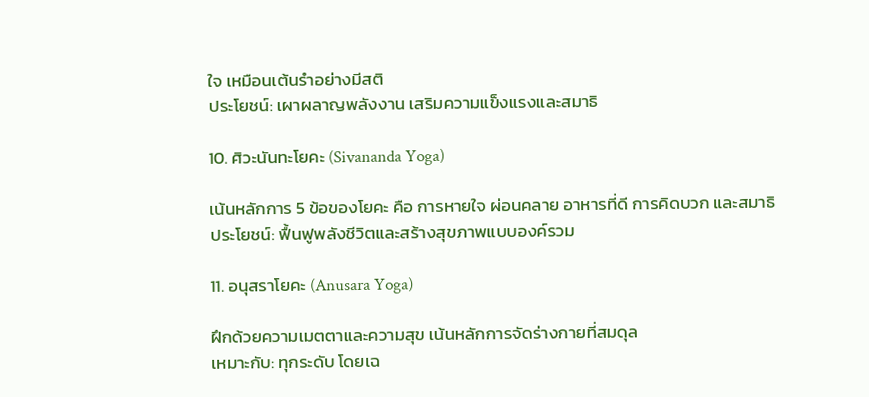ใจ เหมือนเต้นรำอย่างมีสติ
ประโยชน์: เผาผลาญพลังงาน เสริมความแข็งแรงและสมาธิ

10. ศิวะนันทะโยคะ (Sivananda Yoga)

เน้นหลักการ 5 ข้อของโยคะ คือ การหายใจ ผ่อนคลาย อาหารที่ดี การคิดบวก และสมาธิ
ประโยชน์: ฟื้นฟูพลังชีวิตและสร้างสุขภาพแบบองค์รวม

11. อนุสราโยคะ (Anusara Yoga)

ฝึกด้วยความเมตตาและความสุข เน้นหลักการจัดร่างกายที่สมดุล
เหมาะกับ: ทุกระดับ โดยเฉ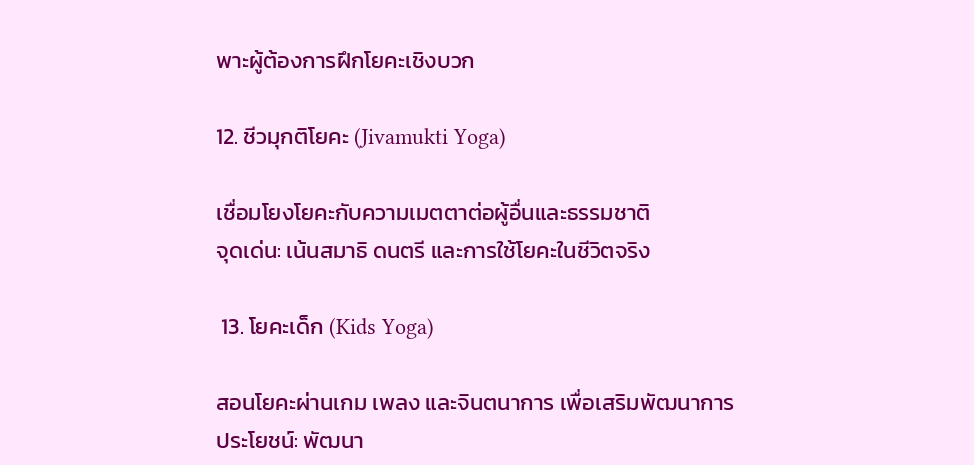พาะผู้ต้องการฝึกโยคะเชิงบวก

12. ชีวมุกติโยคะ (Jivamukti Yoga)

เชื่อมโยงโยคะกับความเมตตาต่อผู้อื่นและธรรมชาติ
จุดเด่น: เน้นสมาธิ ดนตรี และการใช้โยคะในชีวิตจริง

 13. โยคะเด็ก (Kids Yoga)

สอนโยคะผ่านเกม เพลง และจินตนาการ เพื่อเสริมพัฒนาการ
ประโยชน์: พัฒนา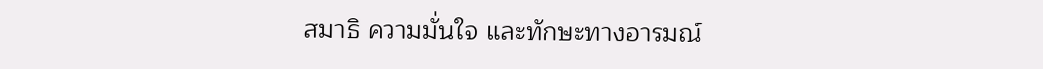สมาธิ ความมั่นใจ และทักษะทางอารมณ์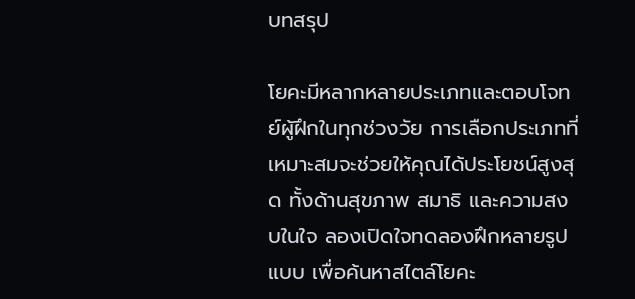บทสรุป

โยคะมีหลากหลายประเภทและตอบโจทย์ผู้ฝึกในทุกช่วงวัย การเลือกประเภทที่เหมาะสมจะช่วยให้คุณได้ประโยชน์สูงสุด ทั้งด้านสุขภาพ สมาธิ และความสงบในใจ ลองเปิดใจทดลองฝึกหลายรูปแบบ เพื่อค้นหาสไตล์โยคะ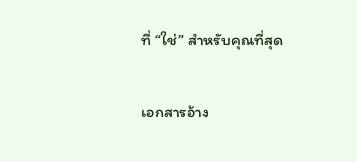ที่ “ใช่” สำหรับคุณที่สุด

เอกสารอ้าง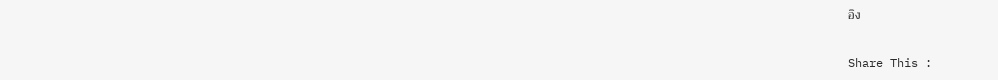อิง

Share This :